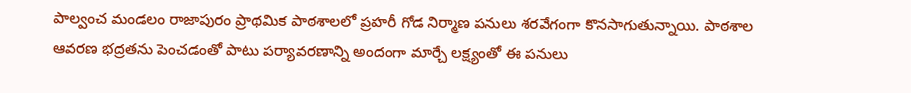పాల్వంచ మండలం రాజాపురం ప్రాథమిక పాఠశాలలో ప్రహరీ గోడ నిర్మాణ పనులు శరవేగంగా కొనసాగుతున్నాయి. పాఠశాల ఆవరణ భద్రతను పెంచడంతో పాటు పర్యావరణాన్ని అందంగా మార్చే లక్ష్యంతో ఈ పనులు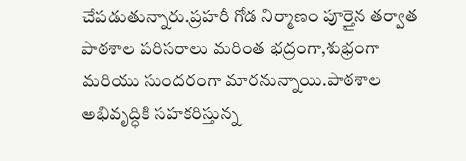చేపడుతున్నారు.ప్రహరీ గోడ నిర్మాణం పూర్తైన తర్వాత పాఠశాల పరిసరాలు మరింత భద్రంగా,శుభ్రంగా మరియు సుందరంగా మారనున్నాయి.పాఠశాల అభివృద్ధికి సహకరిస్తున్న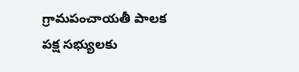గ్రామపంచాయతీ పాలక పక్ష సభ్యులకు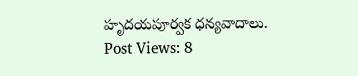హృదయపూర్వక ధన్యవాదాలు.
Post Views: 8